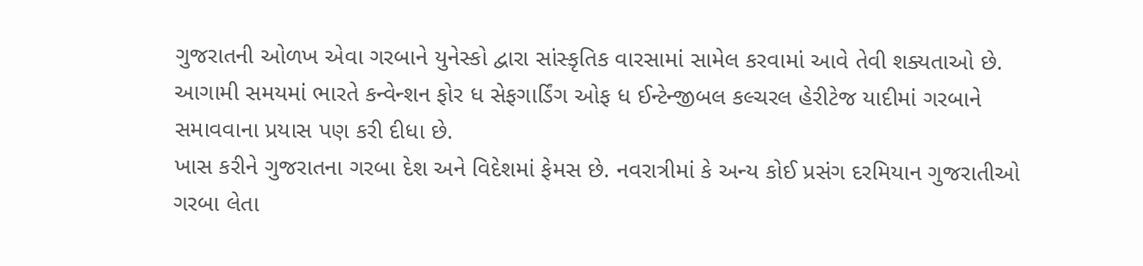ગુજરાતની ઓળખ એવા ગરબાને યુનેસ્કો દ્વારા સાંસ્કૃતિક વારસામાં સામેલ કરવામાં આવે તેવી શક્યતાઓ છે. આગામી સમયમાં ભારતે કન્વેન્શન ફોર ધ સેફગાર્ડિંગ ઓફ ધ ઈન્ટેન્જીબલ કલ્ચરલ હેરીટેજ યાદીમાં ગરબાને સમાવવાના પ્રયાસ પણ કરી દીધા છે.
ખાસ કરીને ગુજરાતના ગરબા દેશ અને વિદેશમાં ફેમસ છે. નવરાત્રીમાં કે અન્ય કોઈ પ્રસંગ દરમિયાન ગુજરાતીઓ ગરબા લેતા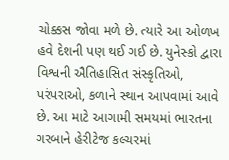ચોક્કસ જોવા મળે છે. ત્યારે આ ઓળખ હવે દેશની પણ થઈ ગઈ છે. યુનેસ્કો દ્વારા વિશ્વની ઐતિહાસિત સંસ્કૃતિઓ, પરંપરાઓ, કળાને સ્થાન આપવામાં આવે છે. આ માટે આગામી સમયમાં ભારતના ગરબાને હેરીટેજ કલ્ચરમાં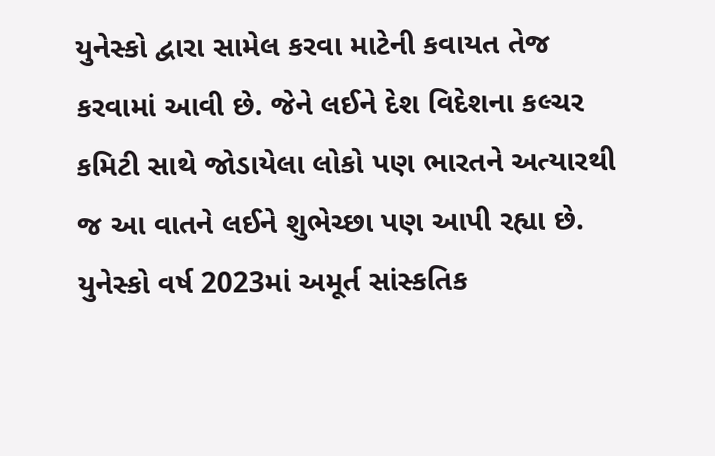યુનેસ્કો દ્વારા સામેલ કરવા માટેની કવાયત તેજ કરવામાં આવી છે. જેને લઈને દેશ વિદેશના કલ્ચર કમિટી સાથે જોડાયેલા લોકો પણ ભારતને અત્યારથી જ આ વાતને લઈને શુભેચ્છા પણ આપી રહ્યા છે.
યુનેસ્કો વર્ષ 2023માં અમૂર્ત સાંસ્કતિક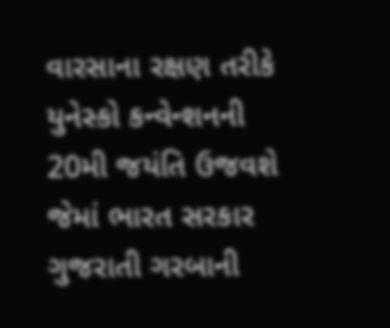વારસાના રક્ષણ તરીકે યુનેસ્કો કન્વેન્શનની 20મી જયંતિ ઉજવશે જેમાં ભારત સરકાર ગુજરાતી ગરબાની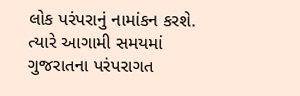લોક પરંપરાનું નામાંકન કરશે. ત્યારે આગામી સમયમાં ગુજરાતના પરંપરાગત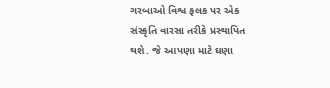ગરબાઓ વિશ્વ ફલક પર એક સંસ્કૃતિ વારસા તરીકે પ્રસ્થાપિત થશે. જે આપણા માટે ઘણા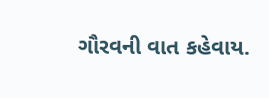ગૌરવની વાત કહેવાય.